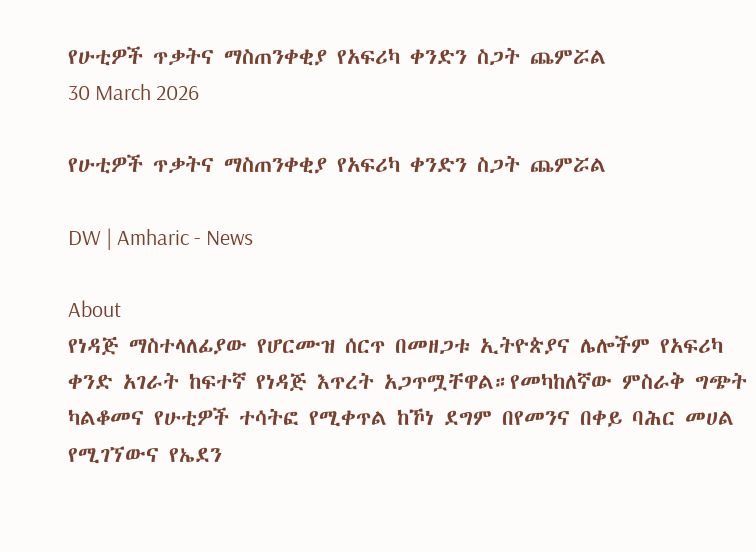የሁቲዎች ጥቃትና ማስጠንቀቂያ የአፍሪካ ቀንድን ስጋት ጨምሯል
30 March 2026

የሁቲዎች ጥቃትና ማስጠንቀቂያ የአፍሪካ ቀንድን ስጋት ጨምሯል

DW | Amharic - News

About
የነዳጅ ማስተላለፊያው የሆርሙዝ ሰርጥ በመዘጋቱ ኢትዮጵያና ሌሎችም የአፍሪካ ቀንድ አገራት ከፍተኛ የነዳጅ እጥረት አጋጥሟቸዋል።የመካከለኛው ምስራቅ ግጭት ካልቆመና የሁቲዎች ተሳትፎ የሚቀጥል ከኾነ ደግም በየመንና በቀይ ባሕር መሀል የሚገኘውና የኤደን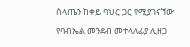ሰላጤን ከቀይ ባህር ጋር የሚያገናኘው የባብኤል መንደብ መተላለፊያ ሊዘጋ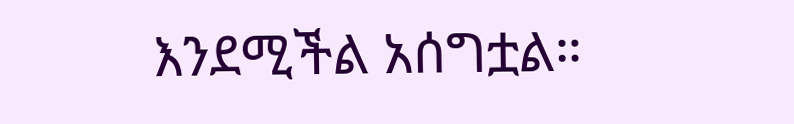እንደሚችል አሰግቷል።